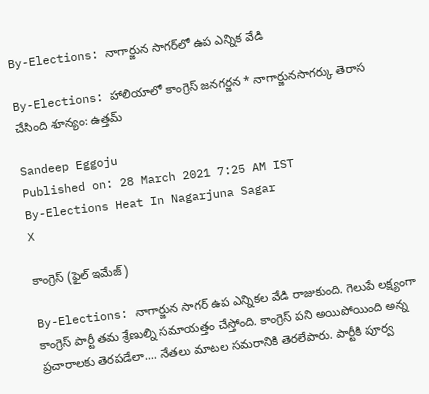By-Elections: నాగార్జున సాగర్‌లో ఉప ఎన్నిక వేడి

By-Elections: హాలియాలో కాంగ్రెస్‌ జనగర్జన * నాగార్జునసాగర్కు తెరాస చేసింది శూన్యం: ఉత్తమ్‌

Sandeep Eggoju
Published on: 28 March 2021 7:25 AM IST
By-Elections Heat In Nagarjuna Sagar
X

కాంగ్రెస్ (ఫైల్ ఇమేజ్)

By-Elections: నాగార్జున సాగర్ ఉప ఎన్నికల వేడి రాజుకుంది. గెలుపే లక్ష్యంగా కాంగ్రెస్ పార్టీ తమ శ్రేణుల్ని సమాయత్తం చేస్తోంది. కాంగ్రెస్ పని అయిపోయింది అన్న ప్రచారాలకు తెరపడేలా.... నేతలు మాటల సమరానికి తెరలేపారు. పార్టీకి పూర్వ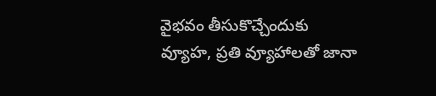వైభవం తీసుకొచ్చేందుకు వ్యూహ, ప్రతి వ్యూహాలతో జానా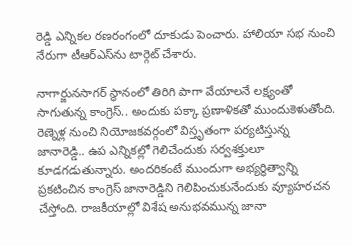రెడ్డి ఎన్నికల రణరంగంలో దూకుడు పెంచారు. హాలియా సభ నుంచి నేరుగా టీఆర్ఎస్‌ను టార్గెట్ చేశారు.

నాగార్జునసాగర్‌ స్థానంలో తిరిగి పాగా వేయాలనే లక్ష్యంతో సాగుతున్న కాంగ్రెస్‌.. అందుకు పక్కా ప్రణాళికతో ముందుకెళుతోంది. రెణ్నెళ్ల నుంచి నియోజకవర్గంలో విస్తృతంగా పర్యటిస్తున్న జానారెడ్డి.. ఉప ఎన్నికల్లో గెలిచేందుకు సర్వశక్తులూ కూడగడుతున్నారు. అందరికంటే ముందుగా అభ్యర్థిత్వాన్ని ప్రకటించిన కాంగ్రెస్‌ జానారెడ్డిని గెలిపించుకునేందుకు వ్యూహరచన చేస్తోంది. రాజకీయాల్లో విశేష అనుభవమున్న జానా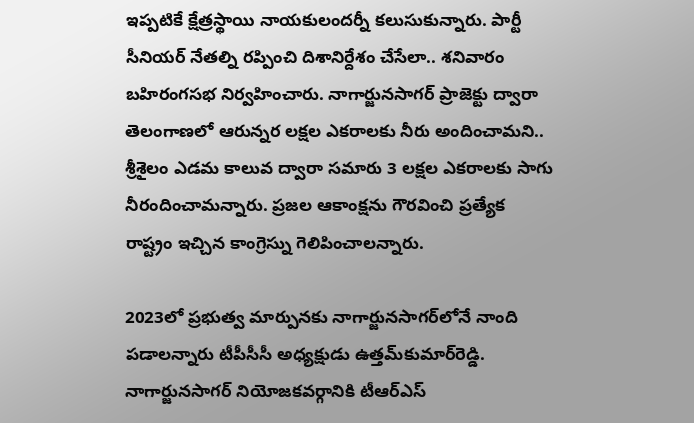ఇప్పటికే క్షేత్రస్థాయి నాయకులందర్నీ కలుసుకున్నారు. పార్టీ సీనియర్ నేతల్ని రప్పించి దిశానిర్దేశం చేసేలా.. శనివారం బహిరంగసభ నిర్వహించారు. నాగార్జునసాగర్ ప్రాజెక్టు ద్వారా తెలంగాణలో ఆరున్నర లక్షల ఎకరాలకు నీరు అందించామని.. శ్రీశైలం ఎడమ కాలువ ద్వారా సమారు 3 లక్షల ఎకరాలకు సాగు నీరందించామన్నారు. ప్రజల ఆకాంక్షను గౌరవించి ప్రత్యేక రాష్ట్రం ఇచ్చిన కాంగ్రెస్ను గెలిపించాలన్నారు.

2023లో ప్రభుత్వ మార్పునకు నాగార్జునసాగర్‌లోనే నాంది పడాలన్నారు టీపీసీసీ అధ్యక్షుడు ఉత్తమ్‌కుమార్‌రెడ్డి. నాగార్జునసాగర్‌ నియోజకవర్గానికి టీఆర్‌ఎస్‌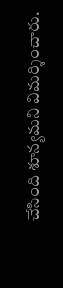చేసింది శూన్యమని విమర్శించారు.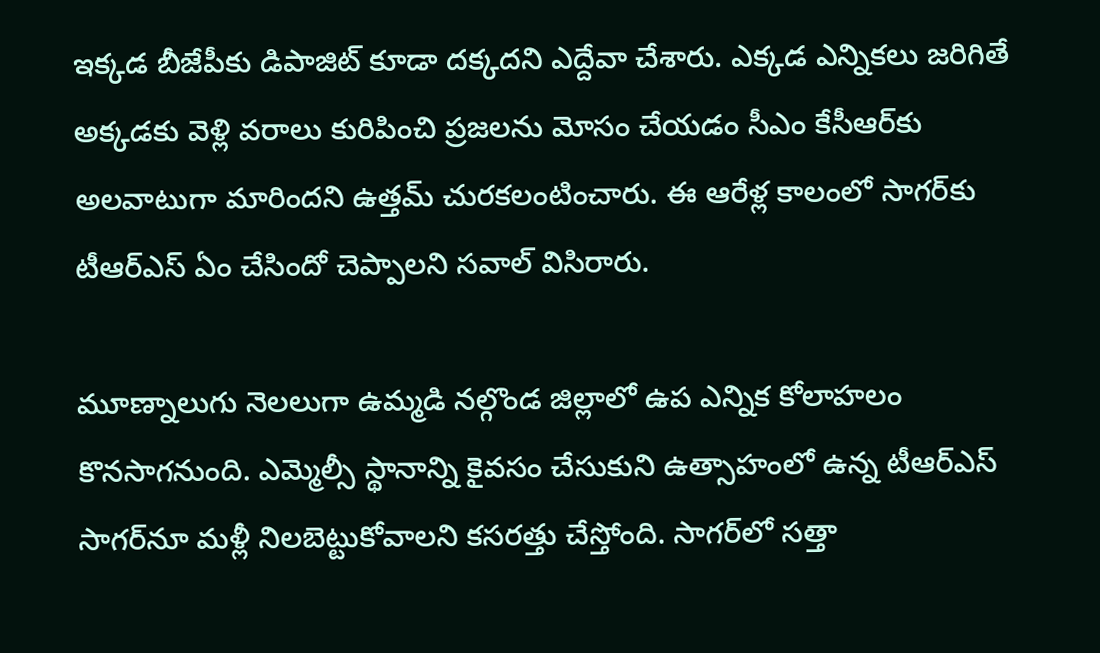ఇక్కడ బీజేపీకు డిపాజిట్‌ కూడా దక్కదని ఎద్దేవా చేశారు. ఎక్కడ ఎన్నికలు జరిగితే అక్కడకు వెళ్లి వరాలు కురిపించి ప్రజలను మోసం చేయడం సీఎం కేసీఆర్‌కు అలవాటుగా మారిందని ఉత్తమ్ చురకలంటించారు. ఈ ఆరేళ్ల కాలంలో సాగర్‌కు టీఆర్ఎస్‌ ఏం చేసిందో చెప్పాలని సవాల్‌ విసిరారు.

మూణ్నాలుగు నెలలుగా ఉమ్మడి నల్గొండ జిల్లాలో ఉప ఎన్నిక కోలాహలం కొనసాగనుంది. ఎమ్మెల్సీ స్థానాన్ని కైవసం చేసుకుని ఉత్సాహంలో ఉన్న టీఆర్ఎస్‌ సాగర్‌నూ మళ్లీ నిలబెట్టుకోవాలని కసరత్తు చేస్తోంది. సాగర్‌లో సత్తా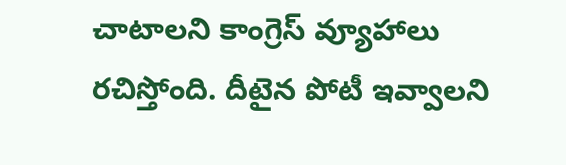చాటాలని కాంగ్రెస్ వ్యూహాలు రచిస్తోంది. దీటైన పోటీ ఇవ్వాలని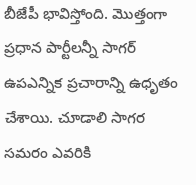బీజేపీ భావిస్తోంది. మొత్తంగా ప్రధాన పార్టీలన్నీ సాగర్ ఉపఎన్నిక ప్రచారాన్ని ఉధృతం చేశాయి. చూడాలి సాగర సమరం ఎవరికి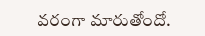వరంగా మారుతోందో.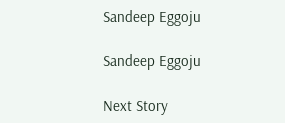Sandeep Eggoju

Sandeep Eggoju

Next Story